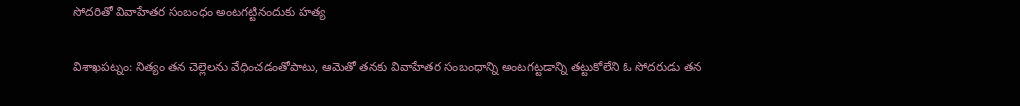సోదరితో వివాహేతర సంబంధం అంటగట్టినందుకు హత్య

విశాఖపట్నం: నిత్యం తన చెల్లెలను వేధించడంతోపాటు, ఆమెతో తనకు వివాహేతర సంబంధాన్ని అంటగట్టడాన్ని తట్టుకోలేని ఓ సోదరుడు తన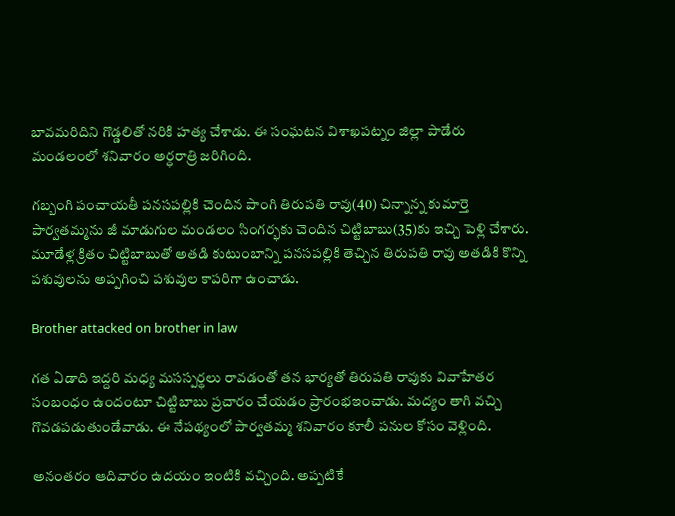బావమరిదిని గొడ్డలితో నరికి హత్య చేశాడు. ఈ సంఘటన విశాఖపట్నం జిల్లా పాడేరు మండలంలో శనివారం అర్ధరాత్రి జరిగింది.

గబ్బంగి పంచాయతీ పనసపల్లికి చెందిన పాంగి తిరుపతి రావు(40) చిన్నాన్న కుమార్తె పార్వతమ్మను జీ మాడుగుల మండలం సింగర్భకు చెందిన చిట్టిబాబు(35)కు ఇచ్చి పెళ్లి చేశారు. మూడేళ్ల క్రితం చిట్టిబాబుతో అతడి కుటుంబాన్ని పనసపల్లికి తెచ్చిన తిరుపతి రావు అతడికి కొన్ని పశువులను అప్పగించి పశువుల కాపరిగా ఉంచాడు.

Brother attacked on brother in law

గత ఏడాది ఇద్దరి మధ్య మసస్పర్థలు రావడంతో తన భార్యతో తిరుపతి రావుకు వివాహేతర సంబంధం ఉందంటూ చిట్టిబాబు ప్రచారం చేయడం ప్రారంభఇంచాడు. మద్యం తాగి వచ్చి గొవడపడుతుండేవాడు. ఈ నేపథ్యంలో పార్వతమ్మ శనివారం కూలీ పనుల కోసం వెళ్లింది.

అనంతరం ఆదివారం ఉదయం ఇంటికి వచ్చింది. అప్పటికే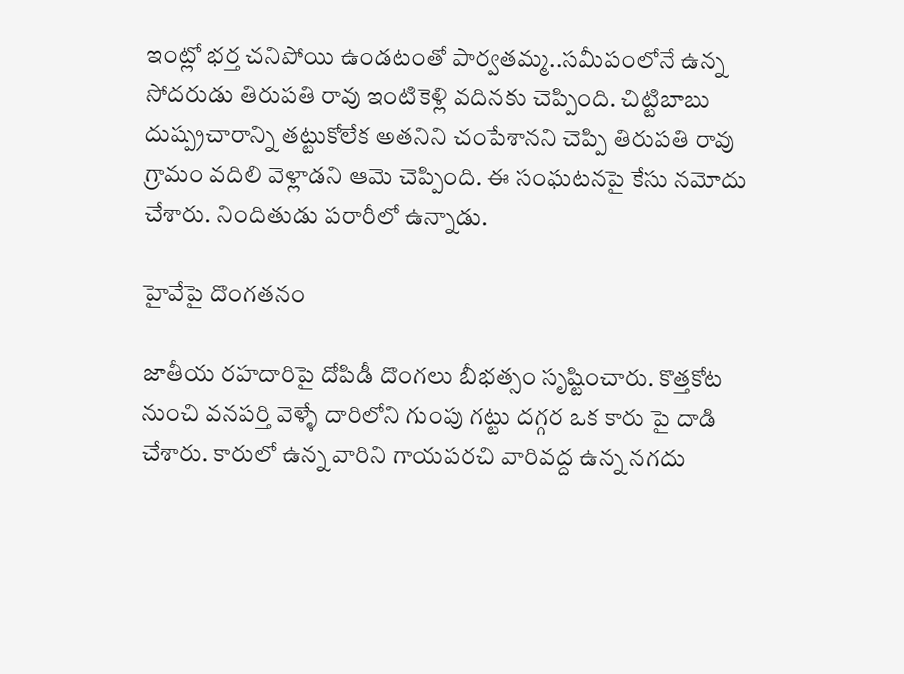ఇంట్లో భర్త చనిపోయి ఉండటంతో పార్వతమ్మ..సమీపంలోనే ఉన్న సోదరుడు తిరుపతి రావు ఇంటికెళ్లి వదినకు చెప్పింది. చిట్టిబాబు దుష్ప్రచారాన్ని తట్టుకోలేక అతనిని చంపేశానని చెప్పి తిరుపతి రావు గ్రామం వదిలి వెళ్లాడని ఆమె చెప్పింది. ఈ సంఘటనపై కేసు నమోదు చేశారు. నిందితుడు పరారీలో ఉన్నాడు.

హైవేపై దొంగతనం

జాతీయ రహదారిపై దోపిడీ దొంగలు బీభత్సం సృష్టించారు. కొత్తకోట నుంచి వనపర్తి వెళ్ళే దారిలోని గుంపు గట్టు దగ్గర ఒక కారు పై దాడి చేశారు. కారులో ఉన్న వారిని గాయపరచి వారివద్ద ఉన్న నగదు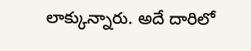లాక్కున్నారు. అదే దారిలో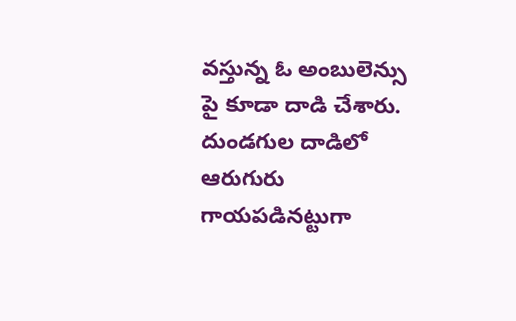వస్తున్న ఓ అంబులెన్సు పై కూడా దాడి చేశారు. దుండగుల దాడిలో ఆరుగురు గాయపడినట్టుగా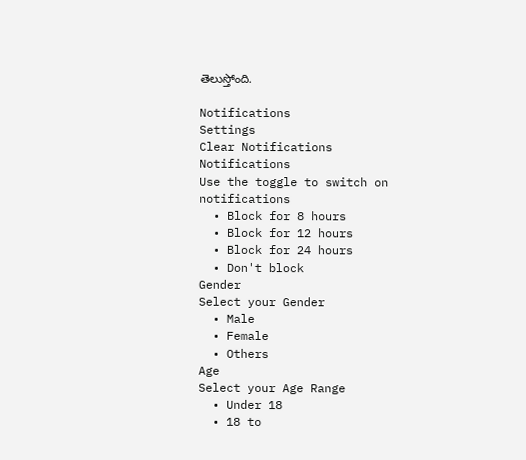తెలుస్తోంది.

Notifications
Settings
Clear Notifications
Notifications
Use the toggle to switch on notifications
  • Block for 8 hours
  • Block for 12 hours
  • Block for 24 hours
  • Don't block
Gender
Select your Gender
  • Male
  • Female
  • Others
Age
Select your Age Range
  • Under 18
  • 18 to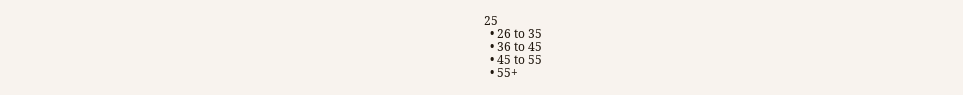25
  • 26 to 35
  • 36 to 45
  • 45 to 55
  • 55+